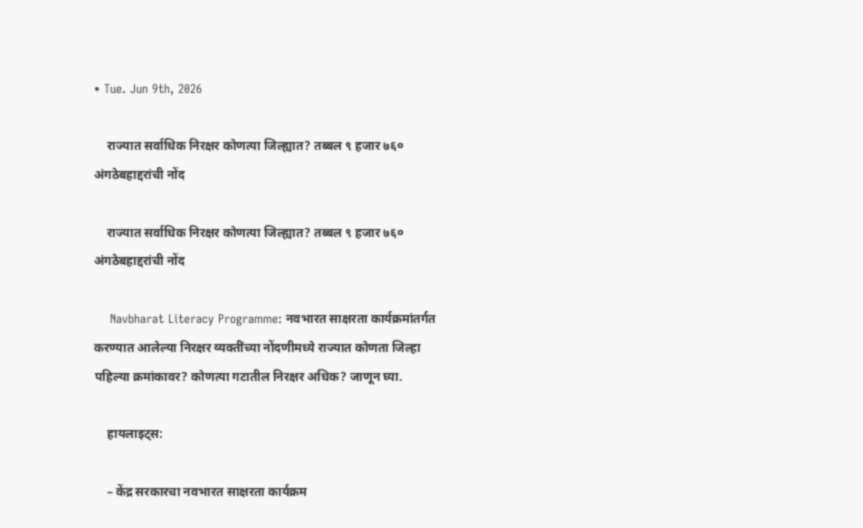• Tue. Jun 9th, 2026

    राज्यात सर्वाधिक निरक्षर कोणत्या जिल्ह्यात? तब्बल ९ हजार ७६० अंगठेबहाद्दरांची नोंद

    राज्यात सर्वाधिक निरक्षर कोणत्या जिल्ह्यात? तब्बल ९ हजार ७६० अंगठेबहाद्दरांची नोंद

    Navbharat Literacy Programme: नवभारत साक्षरता कार्यक्रमांतर्गत करण्यात आलेल्या निरक्षर व्यक्तींच्या नोंदणीमध्ये राज्यात कोणता जिल्हा पहिल्या क्रमांकावर? कोणत्या गटातील निरक्षर अधिक? जाणून घ्या.

    हायलाइट्स:

    – केंद्र सरकारचा नवभारत साक्षरता कार्यक्रम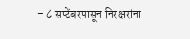– ८ सप्टेंबरपासून निरक्षरांना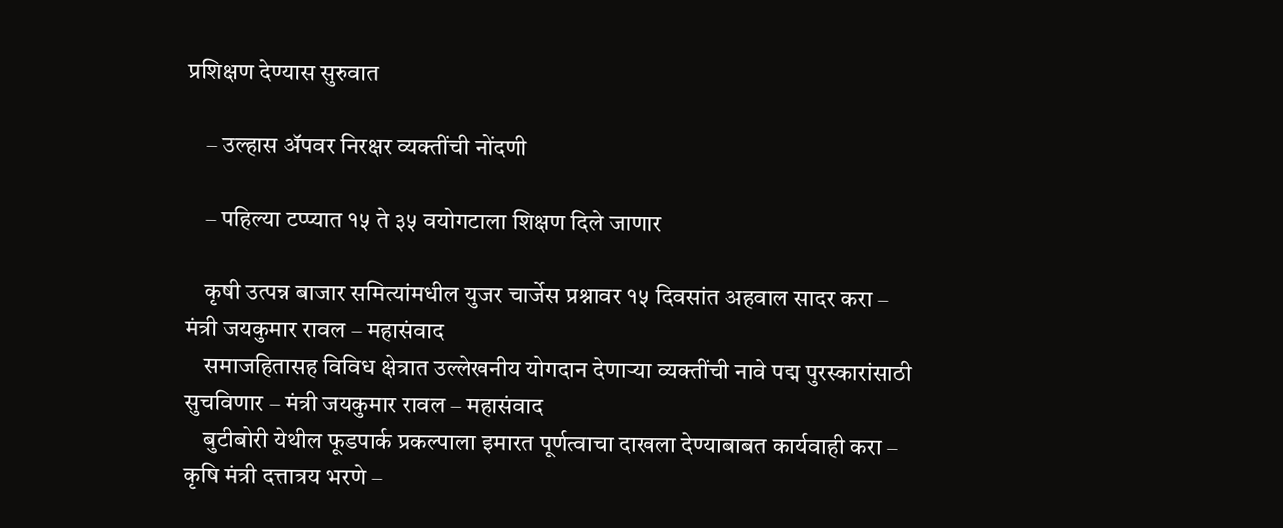प्रशिक्षण देण्यास सुरुवात

    – उल्हास अ‍ॅपवर निरक्षर व्यक्तींची नोंदणी

    – पहिल्या टप्प्यात १५ ते ३५ वयोगटाला शिक्षण दिले जाणार

    कृषी उत्पन्न बाजार समित्यांमधील युजर चार्जेस प्रश्नावर १५ दिवसांत अहवाल सादर करा – मंत्री जयकुमार रावल – महासंवाद
    समाजहितासह विविध क्षेत्रात उल्लेखनीय योगदान देणाऱ्या व्यक्तींची नावे पद्म पुरस्कारांसाठी सुचविणार – मंत्री जयकुमार रावल – महासंवाद
    बुटीबोरी येथील फूडपार्क प्रकल्पाला इमारत पूर्णत्वाचा दाखला देण्याबाबत कार्यवाही करा – कृषि मंत्री दत्तात्रय भरणे –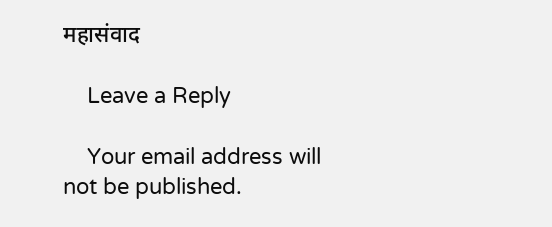महासंवाद

    Leave a Reply

    Your email address will not be published.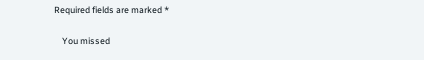Required fields are marked *

    You missed